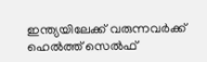ഇന്ത്യയിലേക്ക് വരുന്നവര്‍ക്ക് ഹെല്‍ത്ത് സെല്‍ഫ്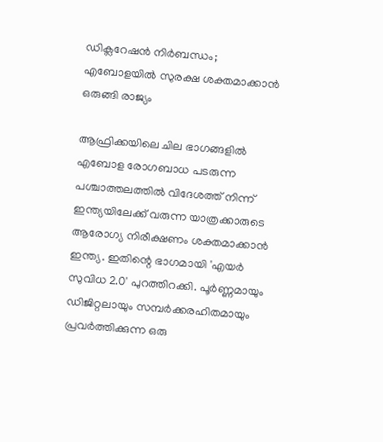ഡിക്ലറേഷന്‍ നിര്‍ബന്ധം; എബോളയിൽ സുരക്ഷ ശക്തമാക്കാൻ ഒരുങ്ങി രാജ്യം

ആഫ്രിക്കയിലെ ചില ഭാഗങ്ങളില്‍ എബോള രോഗബാധ പടരുന്ന പശ്ചാത്തലത്തില്‍ വിദേശത്ത് നിന്ന് ഇന്ത്യയിലേക്ക് വരുന്ന യാത്രക്കാരുടെ ആരോഗ്യ നിരീക്ഷണം ശക്തമാക്കാന്‍ ഇന്ത്യ. ഇതിന്റെ ഭാഗമായി 'എയര്‍ സുവിധ 2.0' പുറത്തിറക്കി. പൂര്‍ണ്ണമായും ഡിജിറ്റലായും സമ്പര്‍ക്കരഹിതമായും പ്രവര്‍ത്തിക്കുന്ന ഒരു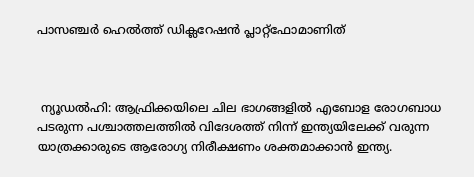പാസഞ്ചര്‍ ഹെല്‍ത്ത് ഡിക്ലറേഷന്‍ പ്ലാറ്റ്ഫോമാണിത്



 ന്യൂഡല്‍ഹി: ആഫ്രിക്കയിലെ ചില ഭാഗങ്ങളില്‍ എബോള രോഗബാധ പടരുന്ന പശ്ചാത്തലത്തില്‍ വിദേശത്ത് നിന്ന് ഇന്ത്യയിലേക്ക് വരുന്ന യാത്രക്കാരുടെ ആരോഗ്യ നിരീക്ഷണം ശക്തമാക്കാന്‍ ഇന്ത്യ.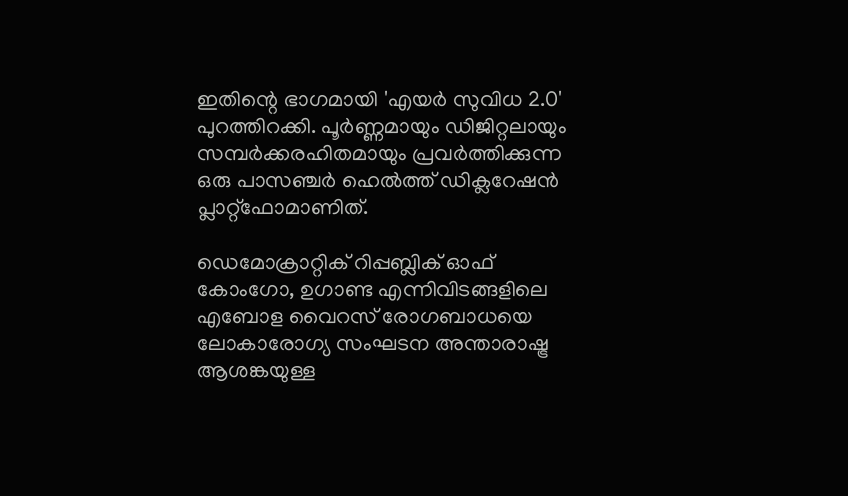ഇതിന്റെ ഭാഗമായി 'എയര്‍ സുവിധ 2.0' പുറത്തിറക്കി. പൂര്‍ണ്ണമായും ഡിജിറ്റലായും സമ്പര്‍ക്കരഹിതമായും പ്രവര്‍ത്തിക്കുന്ന ഒരു പാസഞ്ചര്‍ ഹെല്‍ത്ത് ഡിക്ലറേഷന്‍ പ്ലാറ്റ്ഫോമാണിത്.

ഡെമോക്രാറ്റിക് റിപ്പബ്ലിക് ഓഫ് കോംഗോ, ഉഗാണ്ട എന്നിവിടങ്ങളിലെ എബോള വൈറസ് രോഗബാധയെ ലോകാരോഗ്യ സംഘടന അന്താരാഷ്ട്ര ആശങ്കയുള്ള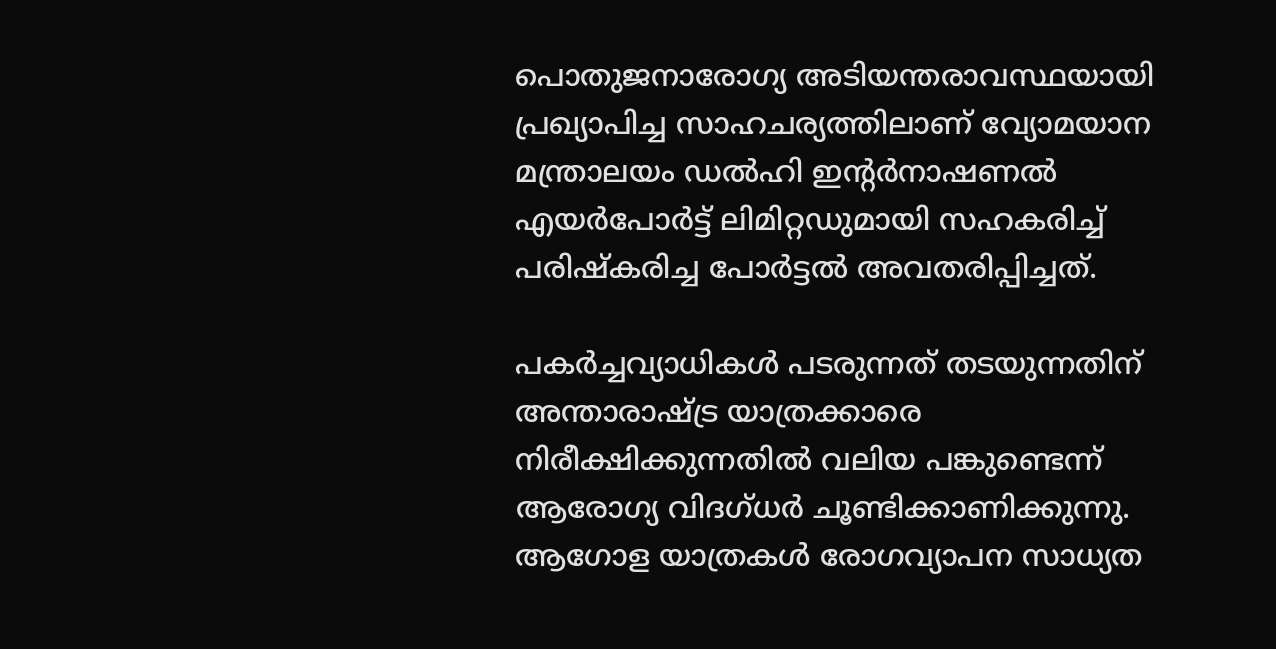പൊതുജനാരോഗ്യ അടിയന്തരാവസ്ഥയായി പ്രഖ്യാപിച്ച സാഹചര്യത്തിലാണ് വ്യോമയാന മന്ത്രാലയം ഡല്‍ഹി ഇന്റര്‍നാഷണല്‍ എയര്‍പോര്‍ട്ട് ലിമിറ്റഡുമായി സഹകരിച്ച് പരിഷ്‌കരിച്ച പോര്‍ട്ടല്‍ അവതരിപ്പിച്ചത്.

പകര്‍ച്ചവ്യാധികള്‍ പടരുന്നത് തടയുന്നതിന് അന്താരാഷ്ട്ര യാത്രക്കാരെ നിരീക്ഷിക്കുന്നതില്‍ വലിയ പങ്കുണ്ടെന്ന് ആരോഗ്യ വിദഗ്ധര്‍ ചൂണ്ടിക്കാണിക്കുന്നു. ആഗോള യാത്രകള്‍ രോഗവ്യാപന സാധ്യത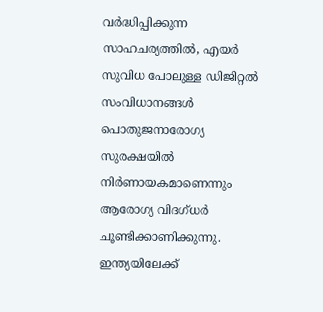വര്‍ദ്ധിപ്പിക്കുന്ന സാഹചര്യത്തില്‍, എയര്‍ സുവിധ പോലുള്ള ഡിജിറ്റല്‍ സംവിധാനങ്ങള്‍ പൊതുജനാരോഗ്യ സുരക്ഷയില്‍ നിര്‍ണായകമാണെന്നും ആരോഗ്യ വിദഗ്ധര്‍ ചൂണ്ടിക്കാണിക്കുന്നു. ഇന്ത്യയിലേക്ക്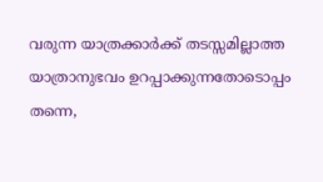വരുന്ന യാത്രക്കാര്‍ക്ക് തടസ്സമില്ലാത്ത യാത്രാനുഭവം ഉറപ്പാക്കുന്നതോടൊപ്പം തന്നെ,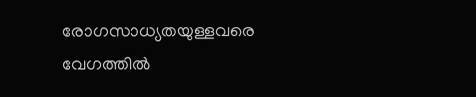രോഗസാധ്യതയുള്ളവരെ വേഗത്തില്‍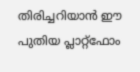തിരിച്ചറിയാന്‍ ഈ പുതിയ പ്ലാറ്റ്ഫോം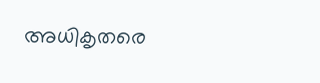അധികൃതരെ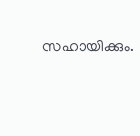സഹായിക്കും.